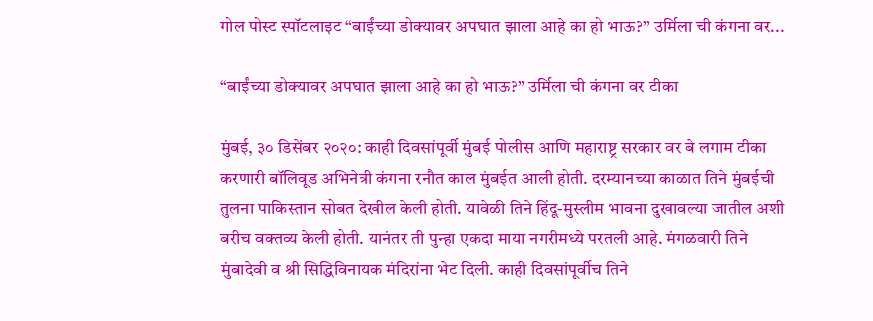गोल पोस्ट स्पॉटलाइट “बाईंच्या डोक्यावर अपघात झाला आहे का हो भाऊ?” उर्मिला ची कंगना वर...

“बाईंच्या डोक्यावर अपघात झाला आहे का हो भाऊ?” उर्मिला ची कंगना वर टीका

मुंबई, ३० डिसेंबर २०२०: काही दिवसांपूर्वी मुंबई पोलीस आणि महाराष्ट्र सरकार वर बे लगाम टीका करणारी बॉलिवूड अभिनेत्री कंगना रनौत काल मुंबईत आली होती. दरम्यानच्या काळात तिने मुंबईची तुलना पाकिस्तान सोबत देखील केली होती. यावेळी तिने हिंदू-मुस्लीम भावना दुखावल्या जातील अशी बरीच वक्तव्य केली होती. यानंतर ती पुन्हा एकदा माया नगरीमध्ये परतली आहे. मंगळवारी तिने मुंबादेवी व श्री सिद्धिविनायक मंदिरांना भेट दिली. काही दिवसांपूर्वीच तिने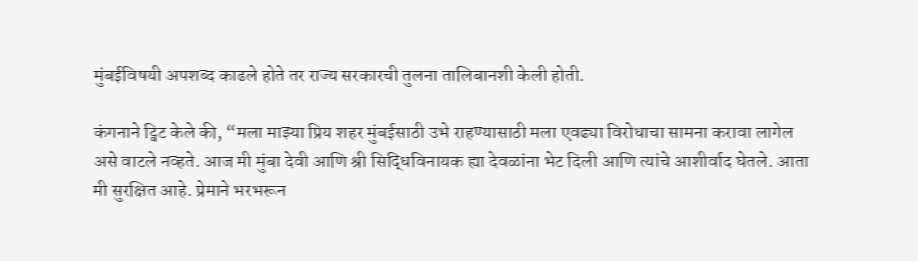मुंबईविषयी अपशब्द काढले होते तर राज्य सरकारची तुलना तालिबानशी केली होती.

कंगनाने ट्विट केले की, “मला माझ्या प्रिय शहर मुंबईसाठी उभे राहण्यासाठी मला एवढ्या विरोधाचा सामना करावा लागेल असे वाटले नव्हते. आज मी मुंबा देवी आणि श्री सिद्धिविनायक ह्या देवळांना भेट दिली आणि त्यांचे आशीर्वाद घेतले. आता मी सुरक्षित आहे. प्रेमाने भरभरून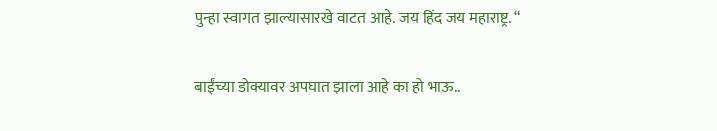पुन्हा स्वागत झाल्यासारखे वाटत आहे. जय हिंद जय महाराष्ट्र. “

बाईंच्या डोक्यावर अपघात झाला आहे का हो भाऊ..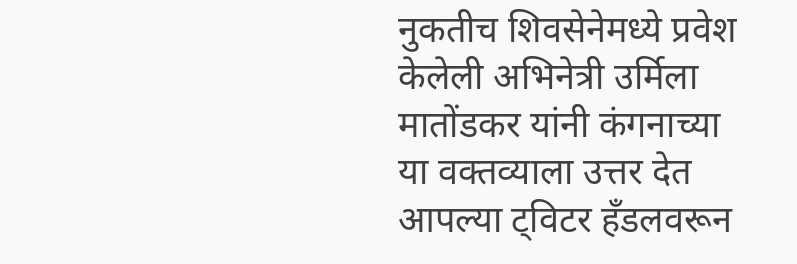नुकतीच शिवसेनेमध्ये प्रवेश केलेली अभिनेत्री उर्मिला मातोंडकर यांनी कंगनाच्या या वक्तव्याला उत्तर देत आपल्या ट्विटर हँडलवरून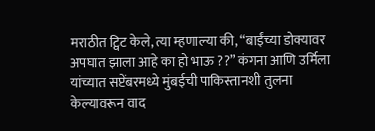मराठीत ट्विट केले, त्या म्हणाल्या की, “बाईंच्या डोक्यावर अपघात झाला आहे का हो भाऊ ??” कंगना आणि उर्मिला यांच्यात सप्टेंबरमध्ये मुंबईची पाकिस्तानशी तुलना केल्यावरून वाद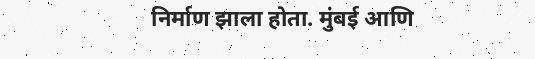निर्माण झाला होता. मुंबई आणि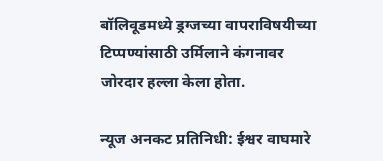बॉलिवूडमध्ये ड्रग्जच्या वापराविषयीच्या टिप्पण्यांसाठी उर्मिलाने कंगनावर जोरदार हल्ला केला होता.

न्यूज अनकट प्रतिनिधी: ईश्वर वाघमारे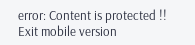error: Content is protected !!
Exit mobile version